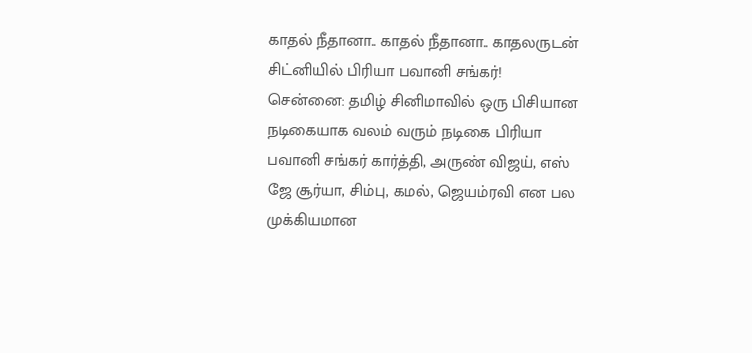காதல் நீதானா.. காதல் நீதானா.. காதலருடன் சிட்னியில் பிரியா பவானி சங்கர்!
சென்னை: தமிழ் சினிமாவில் ஒரு பிசியான நடிகையாக வலம் வரும் நடிகை பிரியா பவானி சங்கர் கார்த்தி, அருண் விஜய், எஸ் ஜே சூர்யா, சிம்பு, கமல், ஜெயம்ரவி என பல முக்கியமான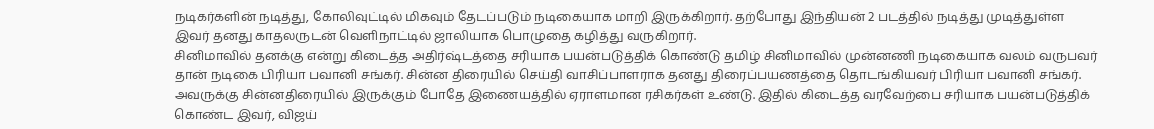நடிகர்களின் நடித்து, கோலிவுட்டில் மிகவும் தேடப்படும் நடிகையாக மாறி இருக்கிறார். தற்போது இந்தியன் 2 படத்தில் நடித்து முடித்துள்ள இவர் தனது காதலருடன் வெளிநாட்டில் ஜாலியாக பொழுதை கழித்து வருகிறார்.
சினிமாவில் தனக்கு என்று கிடைத்த அதிர்ஷ்டத்தை சரியாக பயன்படுத்திக் கொண்டு தமிழ் சினிமாவில் முன்னணி நடிகையாக வலம் வருபவர் தான் நடிகை பிரியா பவானி சங்கர். சின்ன திரையில் செய்தி வாசிப்பாளராக தனது திரைப்பயணத்தை தொடங்கியவர் பிரியா பவானி சங்கர். அவருக்கு சின்னதிரையில் இருக்கும் போதே இணையத்தில் ஏராளமான ரசிகர்கள் உண்டு. இதில் கிடைத்த வரவேற்பை சரியாக பயன்படுத்திக் கொண்ட இவர், விஜய்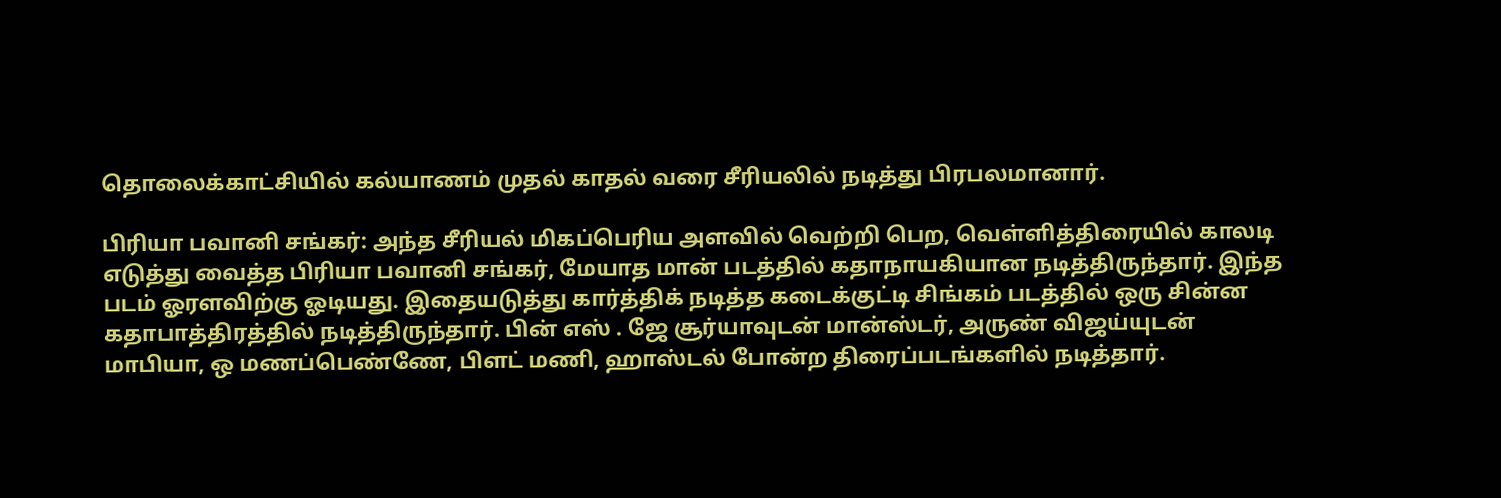தொலைக்காட்சியில் கல்யாணம் முதல் காதல் வரை சீரியலில் நடித்து பிரபலமானார்.

பிரியா பவானி சங்கர்: அந்த சீரியல் மிகப்பெரிய அளவில் வெற்றி பெற, வெள்ளித்திரையில் காலடி எடுத்து வைத்த பிரியா பவானி சங்கர், மேயாத மான் படத்தில் கதாநாயகியான நடித்திருந்தார். இந்த படம் ஓரளவிற்கு ஓடியது. இதையடுத்து கார்த்திக் நடித்த கடைக்குட்டி சிங்கம் படத்தில் ஒரு சின்ன கதாபாத்திரத்தில் நடித்திருந்தார். பின் எஸ் . ஜே சூர்யாவுடன் மான்ஸ்டர், அருண் விஜய்யுடன் மாபியா, ஒ மணப்பெண்ணே, பிளட் மணி, ஹாஸ்டல் போன்ற திரைப்படங்களில் நடித்தார்.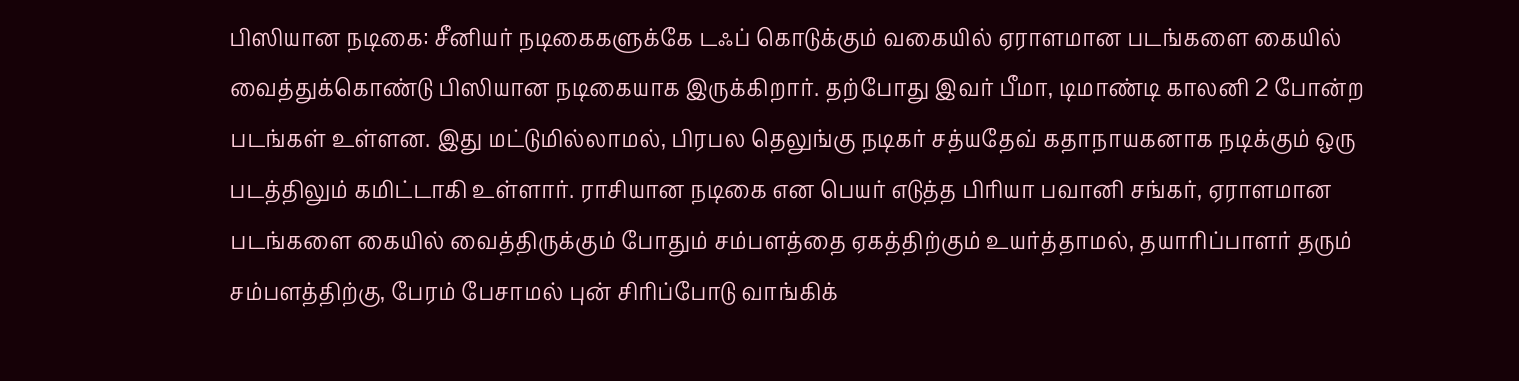பிஸியான நடிகை: சீனியர் நடிகைகளுக்கே டஃப் கொடுக்கும் வகையில் ஏராளமான படங்களை கையில் வைத்துக்கொண்டு பிஸியான நடிகையாக இருக்கிறார். தற்போது இவர் பீமா, டிமாண்டி காலனி 2 போன்ற படங்கள் உள்ளன. இது மட்டுமில்லாமல், பிரபல தெலுங்கு நடிகர் சத்யதேவ் கதாநாயகனாக நடிக்கும் ஒரு படத்திலும் கமிட்டாகி உள்ளார். ராசியான நடிகை என பெயர் எடுத்த பிரியா பவானி சங்கர், ஏராளமான படங்களை கையில் வைத்திருக்கும் போதும் சம்பளத்தை ஏகத்திற்கும் உயர்த்தாமல், தயாரிப்பாளர் தரும் சம்பளத்திற்கு, பேரம் பேசாமல் புன் சிரிப்போடு வாங்கிக்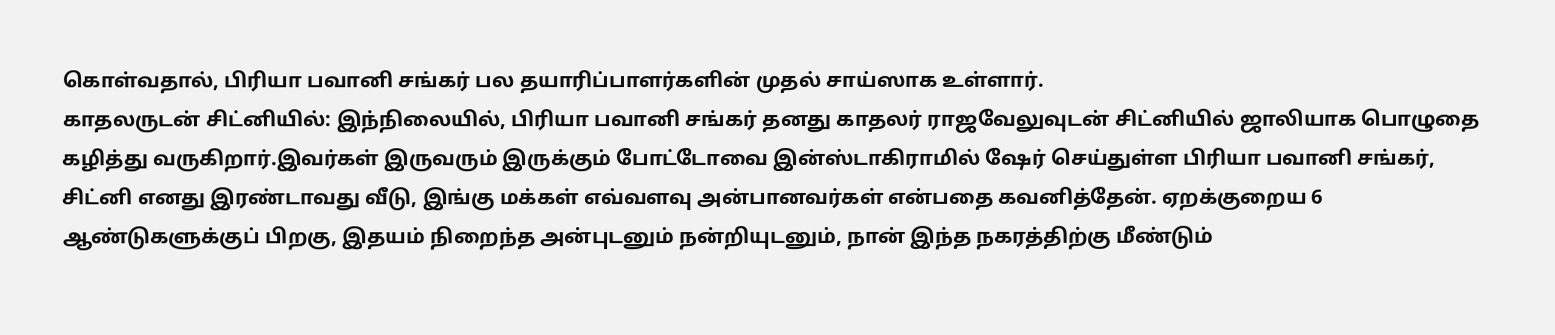கொள்வதால், பிரியா பவானி சங்கர் பல தயாரிப்பாளர்களின் முதல் சாய்ஸாக உள்ளார்.
காதலருடன் சிட்னியில்: இந்நிலையில், பிரியா பவானி சங்கர் தனது காதலர் ராஜவேலுவுடன் சிட்னியில் ஜாலியாக பொழுதை கழித்து வருகிறார்.இவர்கள் இருவரும் இருக்கும் போட்டோவை இன்ஸ்டாகிராமில் ஷேர் செய்துள்ள பிரியா பவானி சங்கர், சிட்னி எனது இரண்டாவது வீடு, இங்கு மக்கள் எவ்வளவு அன்பானவர்கள் என்பதை கவனித்தேன். ஏறக்குறைய 6 ஆண்டுகளுக்குப் பிறகு, இதயம் நிறைந்த அன்புடனும் நன்றியுடனும், நான் இந்த நகரத்திற்கு மீண்டும்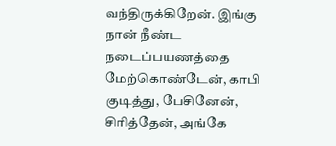வந்திருக்கிறேன். இங்கு நான் நீண்ட நடைப்பயணத்தை மேற்கொண்டேன், காபி குடித்து, பேசினேன், சிரித்தேன், அங்கே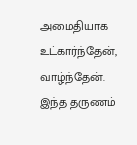அமைதியாக உட்கார்ந்தேன், வாழ்ந்தேன். இந்த தருணம்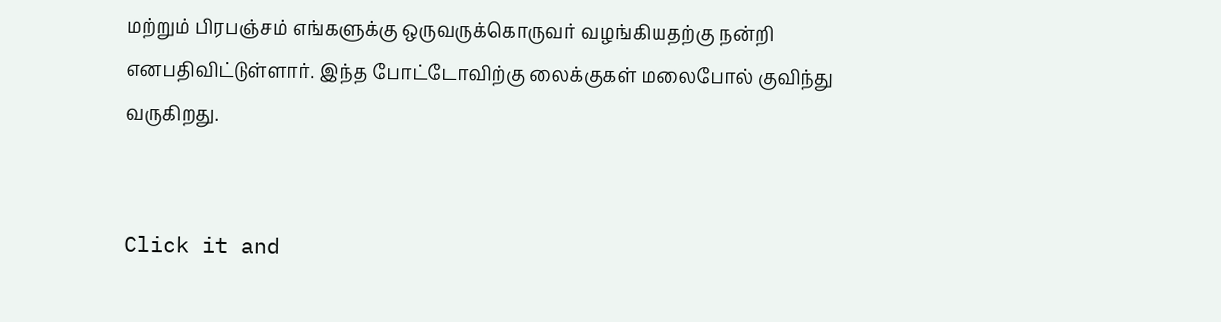மற்றும் பிரபஞ்சம் எங்களுக்கு ஒருவருக்கொருவர் வழங்கியதற்கு நன்றி எனபதிவிட்டுள்ளார். இந்த போட்டோவிற்கு லைக்குகள் மலைபோல் குவிந்து வருகிறது.


Click it and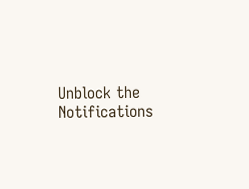Unblock the Notifications